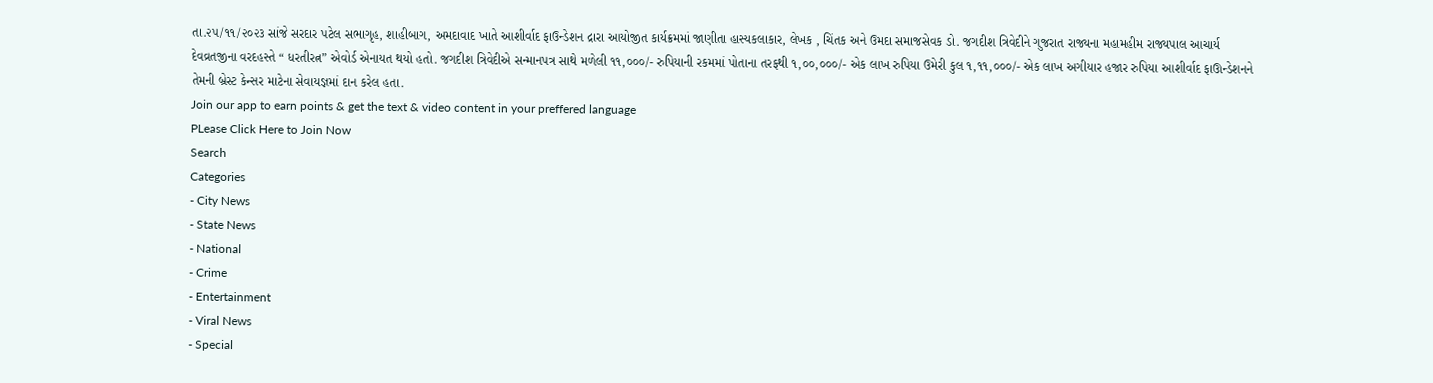તા.૨૫/૧૧/૨૦૨૩ સાંજે સરદાર પટેલ સભાગૃહ, શાહીબાગ, અમદાવાદ ખાતે આશીર્વાદ ફાઉન્ડેશન દ્રારા આયોજીત કાર્યક્રમમાં જાણીતા હાસ્યકલાકાર, લેખક , ચિંતક અને ઉમદા સમાજસેવક ડો. જગદીશ ત્રિવેદીને ગુજરાત રાજ્યના મહામહીમ રાજ્યપાલ આચાર્ય દેવવ્રતજીના વરદહસ્તે “ ધરતીરત્ન” એવોર્ડ એનાયત થયો હતો. જગદીશ ત્રિવેદીએ સન્માનપત્ર સાથે મળેલી ૧૧,૦૦૦/- રુપિયાની રકમમાં પોતાના તરફથી ૧,૦૦,૦૦૦/- એક લાખ રુપિયા ઉમેરી કુલ ૧,૧૧,૦૦૦/- એક લાખ અગીયાર હજાર રુપિયા આશીર્વાદ ફાઊન્ડેશનને તેમની બ્રેસ્ટ કેન્સર માટેના સેવાયજ્ઞમાં દાન કરેલ હતા.
Join our app to earn points & get the text & video content in your preffered language
PLease Click Here to Join Now
Search
Categories
- City News
- State News
- National
- Crime
- Entertainment
- Viral News
- Special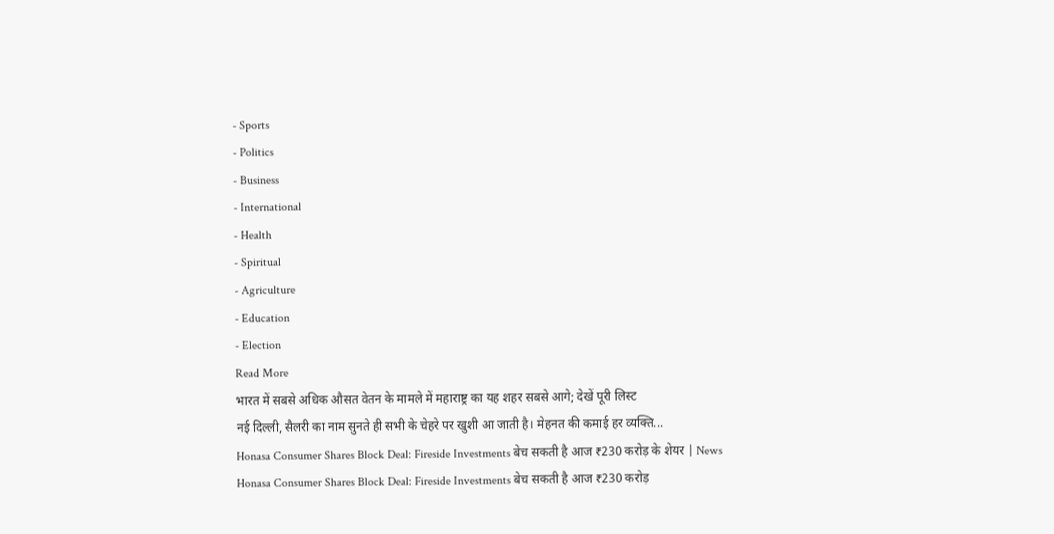- Sports
- Politics
- Business
- International
- Health
- Spiritual
- Agriculture
- Education
- Election
Read More
भारत में सबसे अधिक औसत वेतन के मामले में महाराष्ट्र का यह शहर सबसे आगे; देखें पूरी लिस्ट
नई दिल्ली, सैलरी का नाम सुनते ही सभी के चेहरे पर खुशी आ जाती है। मेहनत की कमाई हर व्यक्ति...
Honasa Consumer Shares Block Deal: Fireside Investments बेच सकती है आज ₹230 करोड़ के शेयर | News
Honasa Consumer Shares Block Deal: Fireside Investments बेच सकती है आज ₹230 करोड़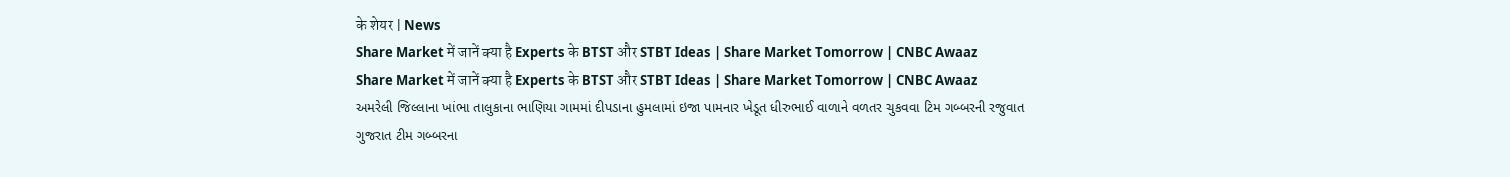के शेयर | News
Share Market में जानें क्या है Experts के BTST और STBT Ideas | Share Market Tomorrow | CNBC Awaaz
Share Market में जानें क्या है Experts के BTST और STBT Ideas | Share Market Tomorrow | CNBC Awaaz
અમરેલી જિલ્લાના ખાંભા તાલુકાના ભાણિયા ગામમાં દીપડાના હુમલામાં ઇજા પામનાર ખેડૂત ધીરુભાઈ વાળાને વળતર ચુકવવા ટિમ ગબ્બરની રજુવાત
ગુજરાત ટીમ ગબ્બરના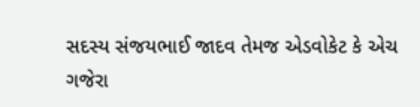સદસ્ય સંજયભાઈ જાદવ તેમજ એડવોકેટ કે એચ ગજેરા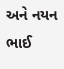અને નયન ભાઈ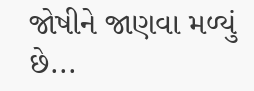જોષીને જાણવા મળ્યું છે...